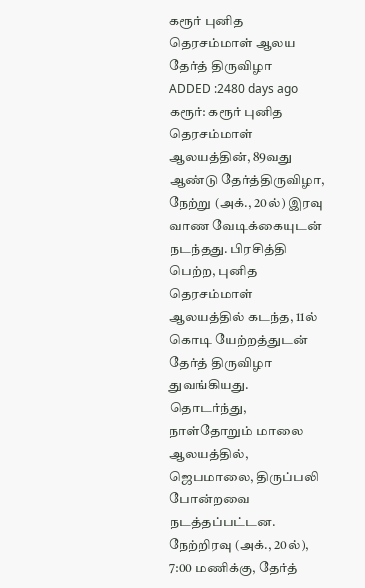கரூர் புனித தெரசம்மாள் ஆலய தேர்த் திருவிழா
ADDED :2480 days ago
கரூர்: கரூர் புனித தெரசம்மாள் ஆலயத்தின், 89வது ஆண்டு தேர்த்திருவிழா, நேற்று (அக்., 20ல்) இரவு வாண வேடிக்கையுடன் நடந்தது. பிரசித்தி பெற்ற, புனித தெரசம்மாள் ஆலயத்தில் கடந்த, 11ல் கொடி யேற்றத்துடன் தேர்த் திருவிழா துவங்கியது. தொடர்ந்து, நாள்தோறும் மாலை ஆலயத்தில், ஜெபமாலை, திருப்பலி போன்றவை நடத்தப்பட்டன. நேற்றிரவு (அக்., 20ல்), 7:00 மணிக்கு, தேர்த்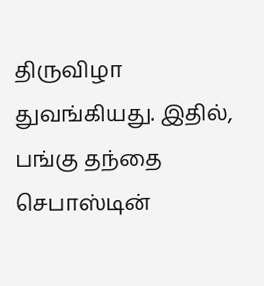திருவிழா துவங்கியது. இதில், பங்கு தந்தை செபாஸ்டின்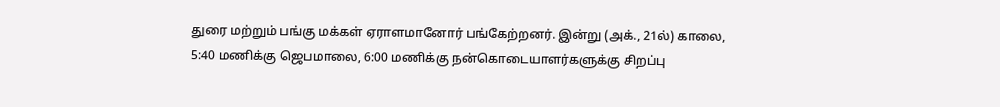துரை மற்றும் பங்கு மக்கள் ஏராளமானோர் பங்கேற்றனர். இன்று (அக்., 21ல்) காலை, 5:40 மணிக்கு ஜெபமாலை, 6:00 மணிக்கு நன்கொடையாளர்களுக்கு சிறப்பு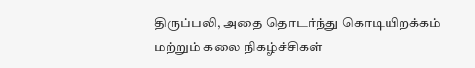திருப்பலி, அதை தொடர்ந்து கொடியிறக்கம் மற்றும் கலை நிகழ்ச்சிகள்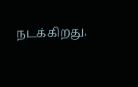நடக்கிறது.